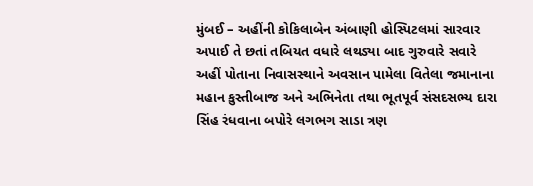મુંબઈ – અહીંની કોકિલાબેન અંબાણી હોસ્પિટલમાં સારવાર અપાઈ તે છતાં તબિયત વધારે લથડ્યા બાદ ગુરુવારે સવારે અહીં પોતાના નિવાસસ્થાને અવસાન પામેલા વિતેલા જમાનાના મહાન કુસ્તીબાજ અને અભિનેતા તથા ભૂતપૂર્વ સંસદસભ્ય દારા સિંહ રંધવાના બપોરે લગભગ સાડા ત્રણ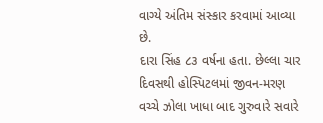વાગ્યે અંતિમ સંસ્કાર કરવામાં આવ્યા છે.
દારા સિંહ ૮૩ વર્ષના હતા. છેલ્લા ચાર દિવસથી હોસ્પિટલમાં જીવન-મરણ વચ્ચે ઝોલા ખાધા બાદ ગુરુવારે સવારે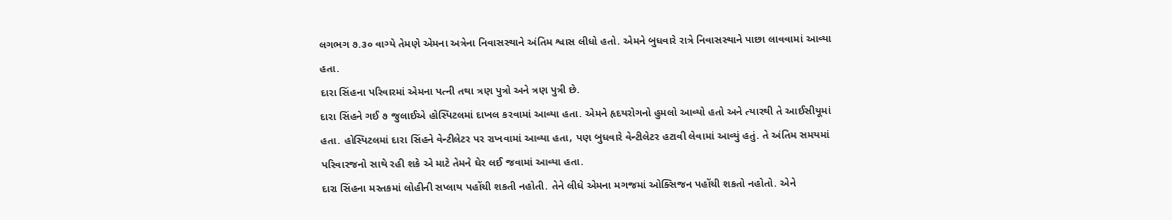લગભગ ૭.૩૦ વાગ્યે તેમણે એમના અત્રેના નિવાસસ્થાને અંતિમ શ્વાસ લીધો હતો. એમને બુધવારે રાત્રે નિવાસસ્થાને પાછા લાવવામાં આવ્યા હતા.
દારા સિંહના પરિવારમાં એમના પત્ની તથા ત્રણ પુત્રો અને ત્રણ પુત્રી છે.
દારા સિંહને ગઈ ૭ જુલાઈએ હોસ્પિટલમાં દાખલ કરવામાં આવ્યા હતા. એમને હૃદયરોગનો હુમલો આવ્યો હતો અને ત્યારથી તે આઈસીયૂમાં હતા. હોસ્પિટલમાં દારા સિંહને વેન્ટીલેટર પર રાખવામાં આવ્યા હતા, પણ બુધવારે વેન્ટીલેટર હટાવી લેવામાં આવ્યું હતું. તે અંતિમ સમયમાં પરિવારજનો સાથે રહી શકે એ માટે તેમને ઘેર લઈ જવામાં આવ્યા હતા.
દારા સિંહના મસ્તકમાં લોહીની સપ્લાય પહોંચી શકતી નહોતી. તેને લીધે એમના મગજમાં ઓક્સિજન પહોંચી શકતો નહોતો. એને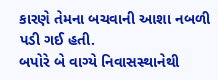કારણે તેમના બચવાની આશા નબળી પડી ગઈ હતી.
બપોરે બે વાગ્યે નિવાસસ્થાનેથી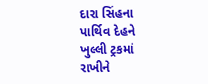દારા સિંહના પાર્થિવ દેહને ખુલ્લી ટ્રકમાં રાખીને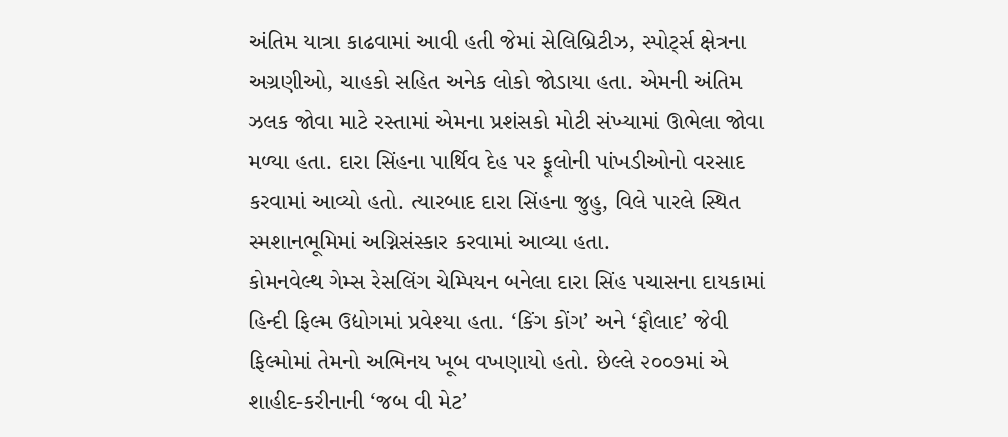અંતિમ યાત્રા કાઢવામાં આવી હતી જેમાં સેલિબ્રિટીઝ, સ્પોર્ટ્સ ક્ષેત્રના અગ્રણીઓ, ચાહકો સહિત અનેક લોકો જોડાયા હતા. એમની અંતિમ ઝલક જોવા માટે રસ્તામાં એમના પ્રશંસકો મોટી સંખ્યામાં ઊભેલા જોવા મળ્યા હતા. દારા સિંહના પાર્થિવ દેહ પર ફૂલોની પાંખડીઓનો વરસાદ કરવામાં આવ્યો હતો. ત્યારબાદ દારા સિંહના જુહુ, વિલે પારલે સ્થિત સ્મશાનભૂમિમાં અગ્નિસંસ્કાર કરવામાં આવ્યા હતા.
કોમનવેલ્થ ગેમ્સ રેસલિંગ ચેમ્પિયન બનેલા દારા સિંહ પચાસના દાયકામાં હિન્દી ફિલ્મ ઉદ્યોગમાં પ્રવેશ્યા હતા. ‘કિંગ કોંગ’ અને ‘ફૌલાદ’ જેવી ફિલ્મોમાં તેમનો અભિનય ખૂબ વખણાયો હતો. છેલ્લે ૨૦૦૭માં એ શાહીદ-કરીનાની ‘જબ વી મેટ’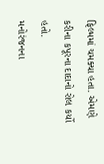ફિલ્મમાં ચમક્યા હતા. એમણે કરીના કપૂરના દાદાનો રોલ કર્યો હતો.
મનોરંજનના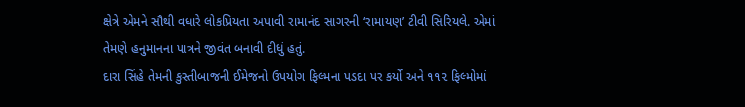ક્ષેત્રે એમને સૌથી વધારે લોકપ્રિયતા અપાવી રામાનંદ સાગરની ‘રામાયણ’ ટીવી સિરિયલે. એમાં તેમણે હનુમાનના પાત્રને જીવંત બનાવી દીધું હતું.
દારા સિંહે તેમની કુસ્તીબાજની ઈમેજનો ઉપયોગ ફિલ્મના પડદા પર કર્યો અને ૧૧૨ ફિલ્મોમાં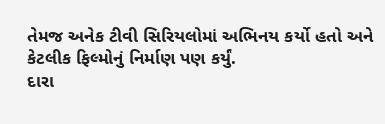તેમજ અનેક ટીવી સિરિયલોમાં અભિનય કર્યો હતો અને કેટલીક ફિલ્મોનું નિર્માણ પણ કર્યું.
દારા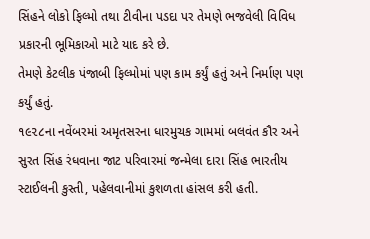સિંહને લોકો ફિલ્મો તથા ટીવીના પડદા પર તેમણે ભજવેલી વિવિધ પ્રકારની ભૂમિકાઓ માટે યાદ કરે છે.
તેમણે કેટલીક પંજાબી ફિલ્મોમાં પણ કામ કર્યું હતું અને નિર્માણ પણ કર્યું હતું.
૧૯૨૮ના નવેંબરમાં અમૃતસરના ધારમુચક ગામમાં બલવંત કૌર અને સુરત સિંહ રંધવાના જાટ પરિવારમાં જન્મેલા દારા સિંહ ભારતીય સ્ટાઈલની કુસ્તી, પહેલવાનીમાં કુશળતા હાંસલ કરી હતી.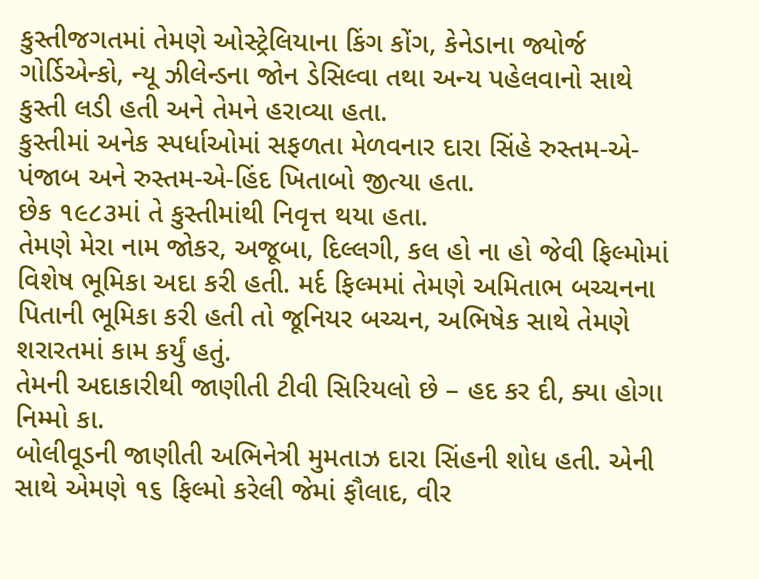કુસ્તીજગતમાં તેમણે ઓસ્ટ્રેલિયાના કિંગ કોંગ, કેનેડાના જ્યોર્જ ગોર્ડિએન્કો, ન્યૂ ઝીલેન્ડના જોન ડેસિલ્વા તથા અન્ય પહેલવાનો સાથે કુસ્તી લડી હતી અને તેમને હરાવ્યા હતા.
કુસ્તીમાં અનેક સ્પર્ધાઓમાં સફળતા મેળવનાર દારા સિંહે રુસ્તમ-એ-પંજાબ અને રુસ્તમ-એ-હિંદ ખિતાબો જીત્યા હતા.
છેક ૧૯૮૩માં તે કુસ્તીમાંથી નિવૃત્ત થયા હતા.
તેમણે મેરા નામ જોકર, અજૂબા, દિલ્લગી, કલ હો ના હો જેવી ફિલ્મોમાં વિશેષ ભૂમિકા અદા કરી હતી. મર્દ ફિલ્મમાં તેમણે અમિતાભ બચ્ચનના પિતાની ભૂમિકા કરી હતી તો જૂનિયર બચ્ચન, અભિષેક સાથે તેમણે શરારતમાં કામ કર્યું હતું.
તેમની અદાકારીથી જાણીતી ટીવી સિરિયલો છે – હદ કર દી, ક્યા હોગા નિમ્મો કા.
બોલીવૂડની જાણીતી અભિનેત્રી મુમતાઝ દારા સિંહની શોધ હતી. એની સાથે એમણે ૧૬ ફિલ્મો કરેલી જેમાં ફૌલાદ, વીર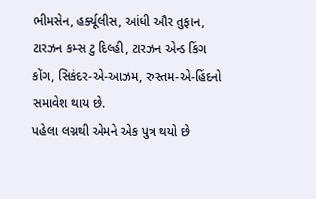ભીમસેન, હર્ક્યૂલીસ, આંધી ઔર તુફાન, ટારઝન કમ્સ ટુ દિલ્હી, ટારઝન એન્ડ કિંગ કોંગ, સિકંદર-એ-આઝમ, રુસ્તમ-એ-હિંદનો સમાવેશ થાય છે.
પહેલા લગ્નથી એમને એક પુત્ર થયો છે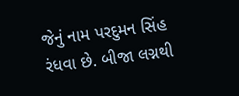જેનું નામ પરદુમન સિંહ રંધવા છે. બીજા લગ્નથી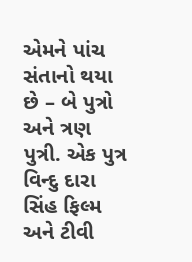એમને પાંચ સંતાનો થયા છે – બે પુત્રો અને ત્રણ પુત્રી. એક પુત્ર વિન્દુ દારા સિંહ ફિલ્મ અને ટીવી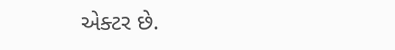એક્ટર છે.